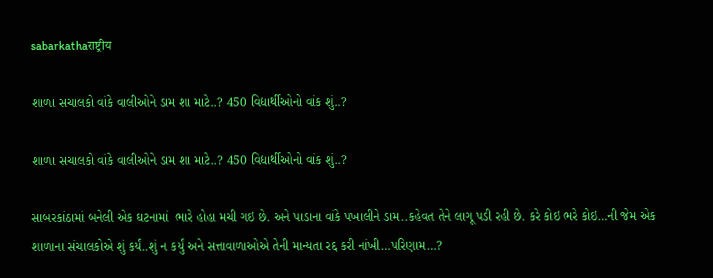sabarkathaराष्ट्रीय

શાળા સચાલકો વાંકે વાલીઓને ડામ શા માટે..? 450 વિદ્યાર્થીઓનો વાંક શું..?

શાળા સચાલકો વાંકે વાલીઓને ડામ શા માટે..? 450 વિદ્યાર્થીઓનો વાંક શું..?

સાબરકાંઠામાં બનેલી એક ઘટનામાં  ભારે હોહા મચી ગઇ છે. અને પાડાના વાંકે પખાલીને ડામ..કહેવત તેને લાગૂ પડી રહી છે. કરે કોઇ ભરે કોઇ…ની જેમ એક શાળાના સંચાલકોએ શું કર્યં..શું ન કર્યું અને સત્તાવાળાઓએ તેની માન્યતા રદ્દ કરી નાંખી…પરિણામ…?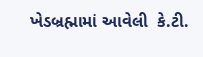ખેડબ્રહ્મામાં આવેલી  કે.ટી.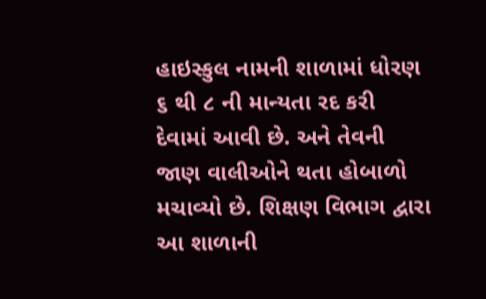હાઇસ્કુલ નામની શાળામાં ધોરણ ૬ થી ૮ ની માન્યતા રદ કરી દેવામાં આવી છે. અને તેવની જાણ વાલીઓને થતા હોબાળો મચાવ્યો છે. શિક્ષણ વિભાગ દ્વારા  આ શાળાની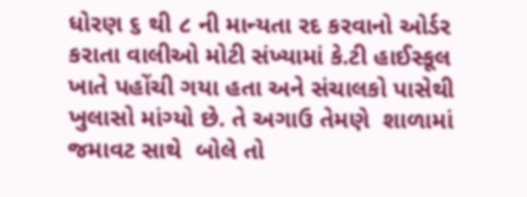ધોરણ ૬ થી ૮ ની માન્યતા રદ કરવાનો ઓર્ડર કરાતા વાલીઓ મોટી સંખ્યામાં કે.ટી હાઈસ્કૂલ ખાતે પહોંચી ગયા હતા અને સંચાલકો પાસેથી ખુલાસો માંગ્યો છે. તે અગાઉ તેમણે  શાળામાં જમાવટ સાથે  બોલે તો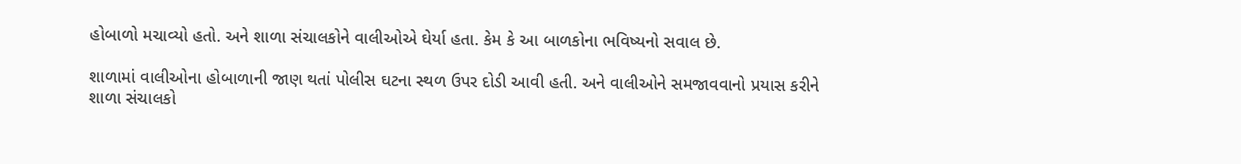હોબાળો મચાવ્યો હતો. અને શાળા સંચાલકોને વાલીઓએ ઘેર્યા હતા. કેમ કે આ બાળકોના ભવિષ્યનો સવાલ છે.

શાળામાં વાલીઓના હોબાળાની જાણ થતાં પોલીસ ઘટના સ્થળ ઉપર દોડી આવી હતી. અને વાલીઓને સમજાવવાનો પ્રયાસ કરીને શાળા સંચાલકો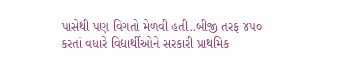પાસેથી પણ વિગતો મેળવી હતી..બીજી તરફ ૪૫૦ કરતાં વધારે વિદ્યાર્થીઓને સરકારી પ્રાથમિક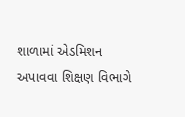શાળામાં એડમિશન અપાવવા શિક્ષણ વિભાગે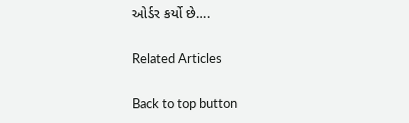ઓર્ડર કર્યો છે….

Related Articles

Back to top button